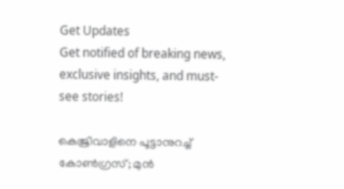Get Updates
Get notified of breaking news, exclusive insights, and must-see stories!

കെജ്രിവാളിനെ പൂട്ടാനുറച്ച് കോണ്‍ഗ്രസ്; മുന്‍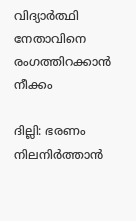വിദ്യാര്‍ത്ഥി നേതാവിനെ രംഗത്തിറക്കാന്‍ നീക്കം

ദില്ലി: ഭരണം നിലനിര്‍ത്താന്‍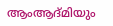ആംആദ്മിയും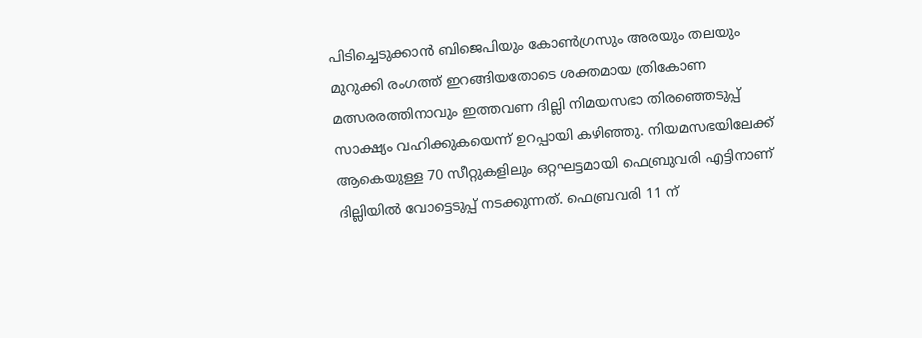പിടിച്ചെടുക്കാന്‍ ബിജെപിയും കോണ്‍ഗ്രസും അരയും തലയും മുറുക്കി രംഗത്ത് ഇറങ്ങിയതോടെ ശക്തമായ ത്രികോണ മത്സരരത്തിനാവും ഇത്തവണ ദില്ലി നിമയസഭാ തിരഞ്ഞെടുപ്പ് സാക്ഷ്യം വഹിക്കുകയെന്ന് ഉറപ്പായി കഴിഞ്ഞു. നിയമസഭയിലേക്ക് ആകെയുള്ള 70 സീറ്റുകളിലും ഒറ്റഘട്ടമായി ഫെബ്രുവരി എട്ടിനാണ് ദില്ലിയില്‍ വോട്ടെടുപ്പ് നടക്കുന്നത്. ഫെബ്രവരി 11 ന്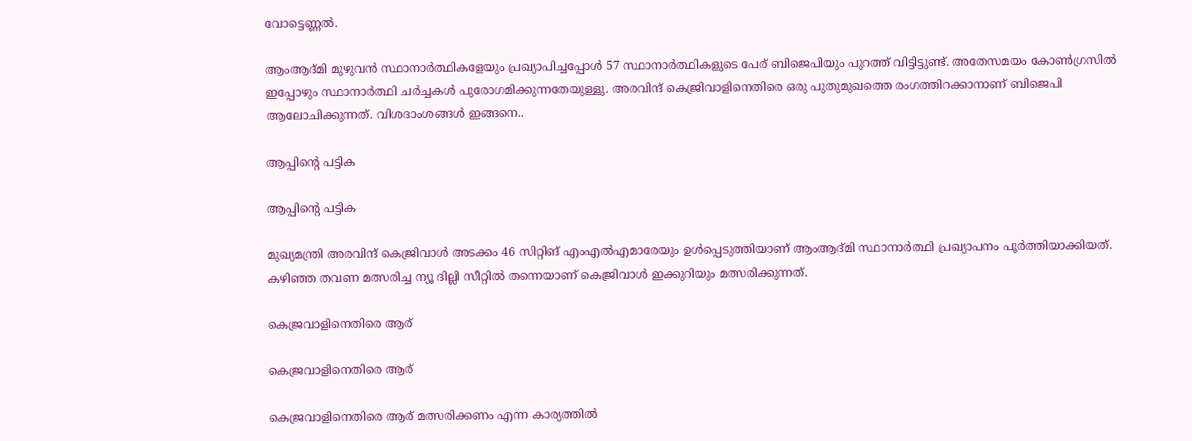വോട്ടെണ്ണല്‍.

ആംആദ്മി മുഴുവന്‍ സ്ഥാനാര്‍ത്ഥികളേയും പ്രഖ്യാപിച്ചപ്പോള്‍ 57 സ്ഥാനാര്‍ത്ഥികളുടെ പേര് ബിജെപിയും പുറത്ത് വിട്ടിട്ടുണ്ട്. അതേസമയം കോണ്‍ഗ്രസില്‍ ഇപ്പോഴും സ്ഥാനാര്‍ത്ഥി ചര്‍ച്ചകള്‍ പുരോഗമിക്കുന്നതേയുള്ളു. അരവിന്ദ് കെജ്രിവാളിനെതിരെ ഒരു പുതുമുഖത്തെ രംഗത്തിറക്കാനാണ് ബിജെപി ആലോചിക്കുന്നത്. വിശദാംശങ്ങള്‍ ഇങ്ങനെ..

ആപ്പിന്‍റെ പട്ടിക

ആപ്പിന്‍റെ പട്ടിക

മുഖ്യമന്ത്രി അരവിന്ദ് കെജ്രിവാള്‍ അടക്കം 46 സിറ്റിങ് എംഎല്‍എമാരേയും ഉള്‍പ്പെടുത്തിയാണ് ആംആദ്മി സ്ഥാനാര്‍ത്ഥി പ്രഖ്യാപനം പൂര്‍ത്തിയാക്കിയത്. കഴിഞ്ഞ തവണ മത്സരിച്ച ന്യൂ ദില്ലി സീറ്റിൽ തന്നെയാണ് കെജ്രിവാള്‍ ഇക്കുറിയും മത്സരിക്കുന്നത്.

കെജ്രവാളിനെതിരെ ആര്

കെജ്രവാളിനെതിരെ ആര്

കെജ്രവാളിനെതിരെ ആര് മത്സരിക്കണം എന്ന കാര്യത്തില്‍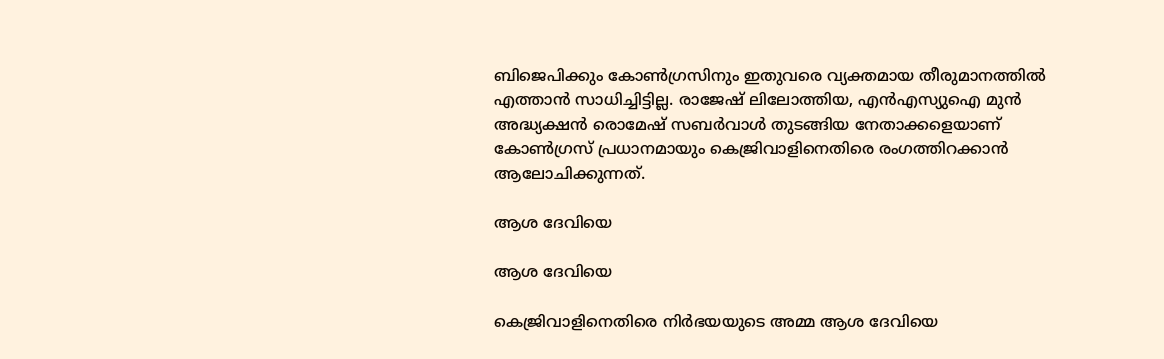ബിജെപിക്കും കോണ്‍ഗ്രസിനും ഇതുവരെ വ്യക്തമായ തീരുമാനത്തില്‍ എത്താന്‍ സാധിച്ചിട്ടില്ല. രാജേഷ് ലിലോത്തിയ, എന്‍എസ്യുഐ മുന്‍ അദ്ധ്യക്ഷന്‍ രൊമേഷ് സബര്‍വാള്‍ തുടങ്ങിയ നേതാക്കളെയാണ് കോണ്‍ഗ്രസ് പ്രധാനമായും കെജ്രിവാളിനെതിരെ രംഗത്തിറക്കാന്‍ ആലോചിക്കുന്നത്.

ആശ ദേവിയെ

ആശ ദേവിയെ

കെജ്രിവാളിനെതിരെ നിര്‍ഭയയുടെ അമ്മ ആശ ദേവിയെ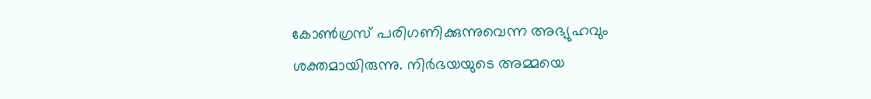കോണ്‍ഗ്രസ് പരിഗണിക്കുന്നുവെന്ന അഭ്യുഹവും ശക്തമായിരുന്നു. നിര്‍ഭയയുടെ അമ്മയെ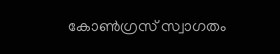കോണ്‍ഗ്രസ് സ്വാഗതം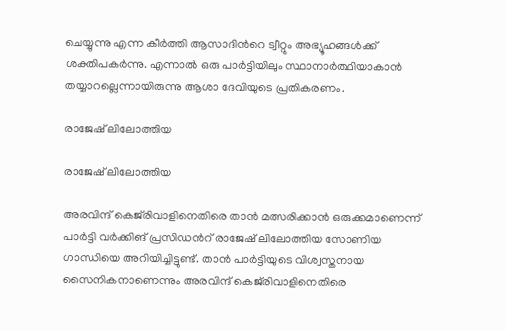ചെയ്യുന്നു എന്ന കീര്‍ത്തി ആസാദിന്‍റെ ട്വീറ്റും അഭ്യൂഹങ്ങള്‍ക്ക് ശക്തിപകര്‍ന്നു. എന്നാൽ ഒരു പാർട്ടിയിലും സ്ഥാനാർത്ഥിയാകാൻ തയ്യാറല്ലെന്നായിരുന്നു ആശാ ദേവിയുടെ പ്രതികരണം.

രാജേഷ് ലിലോത്തിയ

രാജേഷ് ലിലോത്തിയ

അരവിന്ദ് കെജ്‌രിവാളിനെതിരെ താന്‍ മത്സരിക്കാന്‍ ഒരുക്കമാണെന്ന് പാര്‍ട്ടി വര്‍ക്കിങ് പ്രസിഡന്‍റ് രാജേഷ് ലിലോത്തിയ സോണിയ ഗാന്ധിയെ അറിയിച്ചിട്ടുണ്ട്. താന്‍ പാര്‍ട്ടിയുടെ വിശ്വസ്തനായ സൈനികനാണെന്നും അരവിന്ദ് കെജ്‌രിവാളിനെതിരെ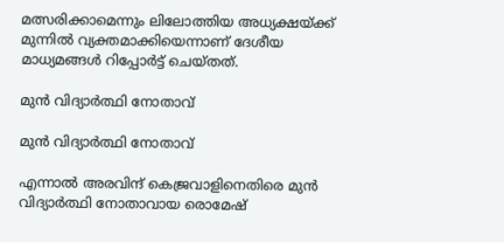മത്സരിക്കാമെന്നും ലിലോത്തിയ അധ്യക്ഷയ്ക്ക് മുന്നില്‍ വ്യക്തമാക്കിയെന്നാണ് ദേശീയ മാധ്യമങ്ങള്‍ റിപ്പോര്‍ട്ട് ചെയ്തത്.

മുന്‍ വിദ്യാര്‍ത്ഥി നോതാവ്

മുന്‍ വിദ്യാര്‍ത്ഥി നോതാവ്

എന്നാല്‍ അരവിന്ദ് കെജ്രവാളിനെതിരെ മുന്‍ വിദ്യാര്‍ത്ഥി നോതാവായ രൊമേഷ്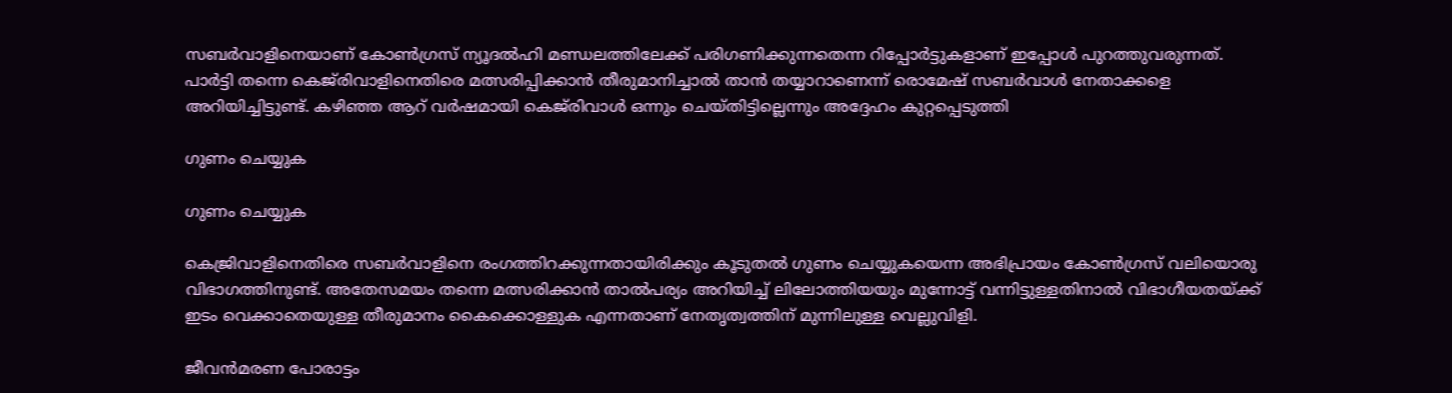സബര്‍വാളിനെയാണ് കോണ്‍ഗ്രസ് ന്യൂദല്‍ഹി മണ്ഡലത്തിലേക്ക് പരിഗണിക്കുന്നതെന്ന റിപ്പോര്‍ട്ടുകളാണ് ഇപ്പോള്‍ പുറത്തുവരുന്നത്. പാര്‍ട്ടി തന്നെ കെജ്‌രിവാളിനെതിരെ മത്സരിപ്പിക്കാന്‍ തീരുമാനിച്ചാല്‍ താന്‍ തയ്യാറാണെന്ന് രൊമേഷ് സബര്‍വാള്‍ നേതാക്കളെ അറിയിച്ചിട്ടുണ്ട്. കഴിഞ്ഞ ആറ് വര്‍ഷമായി കെജ്‌രിവാള്‍ ഒന്നും ചെയ്തിട്ടില്ലെന്നും അദ്ദേഹം കുറ്റപ്പെടുത്തി

ഗുണം ചെയ്യുക

ഗുണം ചെയ്യുക

കെജ്രിവാളിനെതിരെ സബര്‍വാളിനെ രംഗത്തിറക്കുന്നതായിരിക്കും കൂടുതല്‍ ഗുണം ചെയ്യുകയെന്ന അഭിപ്രായം കോണ്‍ഗ്രസ് വലിയൊരു വിഭാഗത്തിനുണ്ട്. അതേസമയം തന്നെ മത്സരിക്കാന്‍ താല്‍പര്യം അറിയിച്ച് ലിലോത്തിയയും മുന്നോട്ട് വന്നിട്ടുള്ളതിനാല്‍ വിഭാഗീയതയ്ക്ക് ഇടം വെക്കാതെയുള്ള തീരുമാനം കൈക്കൊള്ളുക എന്നതാണ് നേതൃത്വത്തിന് മുന്നിലുള്ള വെല്ലുവിളി.

ജീവന്‍മരണ പോരാട്ടം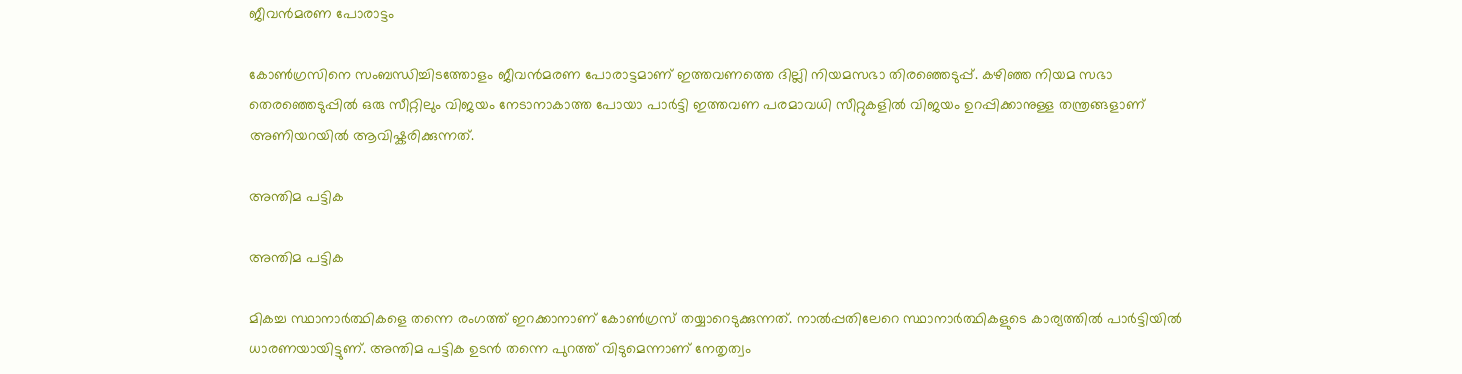ജീവന്‍മരണ പോരാട്ടം

കോണ്‍ഗ്രസിനെ സംബന്ധിച്ചിടത്തോളം ജീവന്‍മരണ പോരാട്ടമാണ് ഇത്തവണത്തെ ദില്ലി നിയമസഭാ തിരഞ്ഞെടുപ്പ്. കഴിഞ്ഞ നിയമ സഭാ തെരഞ്ഞെടുപ്പില്‍ ഒരു സീറ്റിലും വിജയം നേടാനാകാത്ത പോയാ പാര്‍ട്ടി ഇത്തവണ പരമാവധി സീറ്റുകളില്‍ വിജയം ഉറപ്പിക്കാനുള്ള തന്ത്രങ്ങളാണ് അണിയറയില്‍ ആവിഷ്കരിക്കുന്നത്.

അന്തിമ പട്ടിക

അന്തിമ പട്ടിക

മികച്ച സ്ഥാനാര്‍ത്ഥികളെ തന്നെ രംഗത്ത് ഇറക്കാനാണ് കോണ്‍ഗ്രസ് തയ്യാറെടുക്കുന്നത്. നാല്‍പ്പതിലേറെ സ്ഥാനാര്‍ത്ഥികളുടെ കാര്യത്തില്‍ പാര്‍ട്ടിയില്‍ ധാരണയായിട്ടുണ്. അന്തിമ പട്ടിക ഉടന്‍ തന്നെ പുറത്ത് വിടുമെന്നാണ് നേതൃത്വം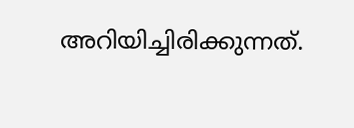അറിയിച്ചിരിക്കുന്നത്.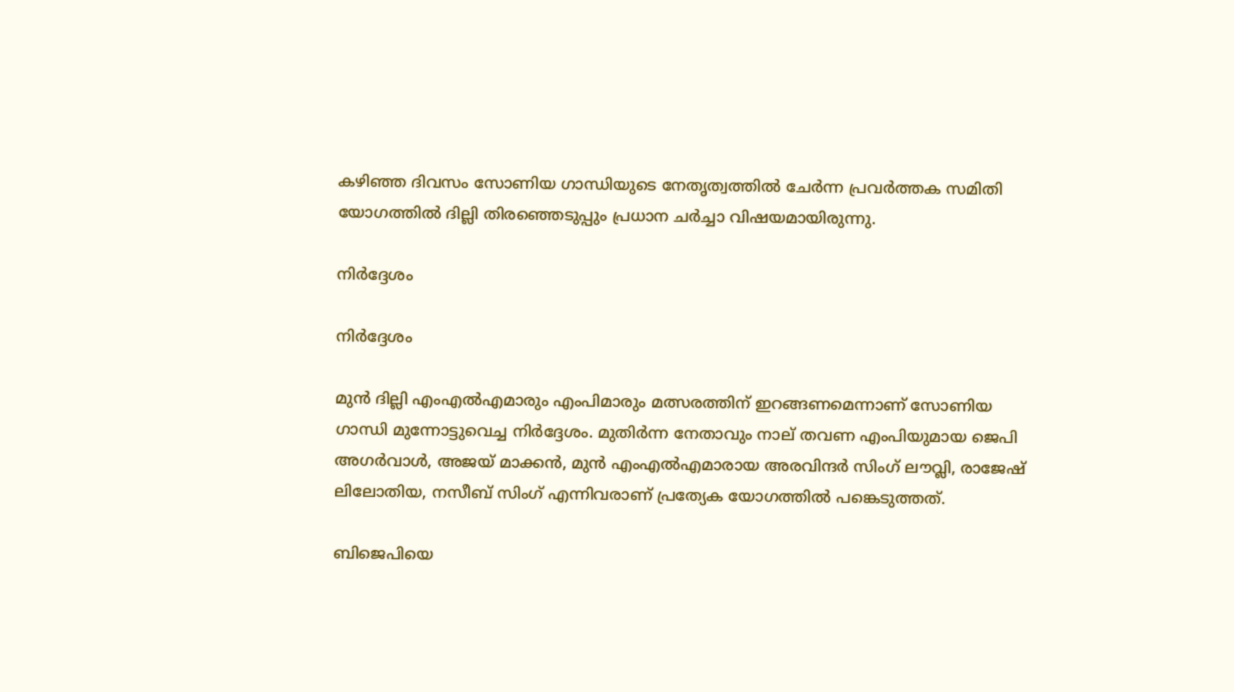കഴിഞ്ഞ ദിവസം സോണിയ ഗാന്ധിയുടെ നേതൃത്വത്തില്‍ ചേര്‍ന്ന പ്രവര്‍ത്തക സമിതി യോഗത്തില്‍ ദില്ലി തിരഞ്ഞെടുപ്പും പ്രധാന ചര്‍ച്ചാ വിഷയമായിരുന്നു.

നിര്‍ദ്ദേശം

നിര്‍ദ്ദേശം

മുന്‍ ദില്ലി എംഎല്‍എമാരും എംപിമാരും മത്സരത്തിന് ഇറങ്ങണമെന്നാണ് സോണിയ ഗാന്ധി മുന്നോട്ടുവെച്ച നിര്‍ദ്ദേശം. മുതിര്‍ന്ന നേതാവും നാല് തവണ എംപിയുമായ ജെപി അഗര്‍വാള്‍, അജയ് മാക്കന്‍, മുന്‍ എംഎല്‍എമാരായ അരവിന്ദര്‍ സിംഗ് ലൗവ്ലി, രാജേഷ് ലിലോതിയ, നസീബ് സിംഗ് എന്നിവരാണ് പ്രത്യേക യോഗത്തില്‍ പങ്കെടുത്തത്.

ബിജെപിയെ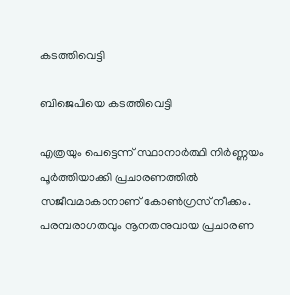കടത്തിവെട്ടി

ബിജെപിയെ കടത്തിവെട്ടി

എത്രയും പെട്ടെന്ന് സ്ഥാനാര്‍ത്ഥി നിര്‍ണ്ണയം പൂര്‍ത്തിയാക്കി പ്രചാരണത്തില്‍ സജീവമാകാനാണ് കോണ്‍ഗ്രസ് നീക്കം. പരമ്പരാഗതവും നൂനതനുവായ പ്രചാരണ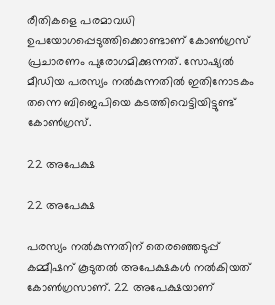രീതികളെ പരമാവധി ഉപയോഗപ്പെടുത്തിക്കൊണ്ടാണ് കോണ്‍ഗ്രസ് പ്രചാരണം പുരോഗമിക്കുന്നത്. സോഷ്യല്‍ മീഡിയ പരസ്യം നല്‍കുന്നതില്‍ ഇതിനോടകം തന്നെ ബിജെപിയെ കടത്തിവെട്ടിയിട്ടുണ്ട് കോണ്‍ഗ്രസ്.

22 അപേക്ഷ

22 അപേക്ഷ

പരസ്യം നല്‍കുന്നതിന് തെരഞ്ഞെടുപ്പ് കമ്മീഷന് കൂടുതല്‍ അപേക്ഷകള്‍ നല്‍കിയത് കോണ്‍ഗ്രസാണ്. 22 അപേക്ഷയാണ്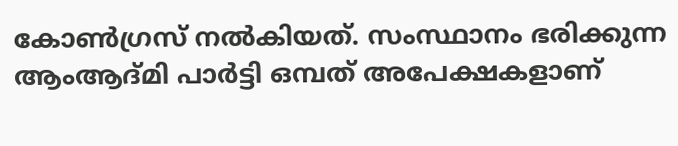കോണ്‍ഗ്രസ് നല്‍കിയത്. സംസ്ഥാനം ഭരിക്കുന്ന ആംആദ്മി പാര്‍ട്ടി ഒമ്പത് അപേക്ഷകളാണ്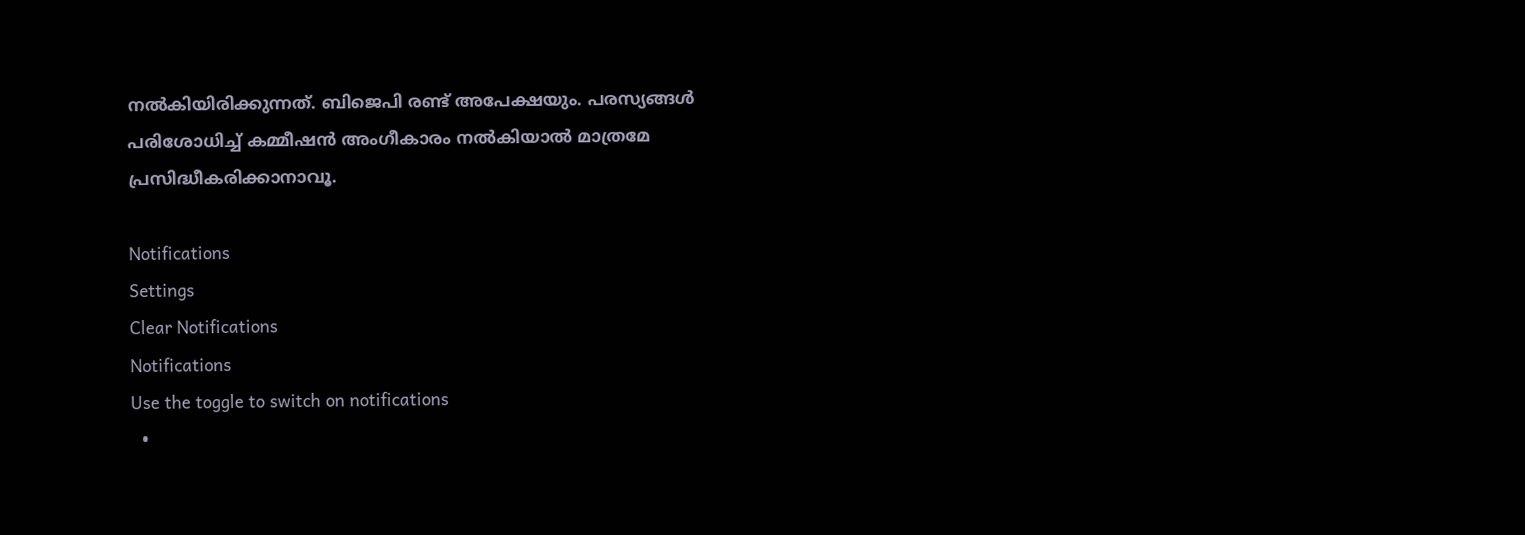നല്‍കിയിരിക്കുന്നത്. ബിജെപി രണ്ട് അപേക്ഷയും. പരസ്യങ്ങള്‍ പരിശോധിച്ച് കമ്മീഷന്‍ അംഗീകാരം നല്‍കിയാല്‍ മാത്രമേ പ്രസിദ്ധീകരിക്കാനാവൂ.

Notifications
Settings
Clear Notifications
Notifications
Use the toggle to switch on notifications
  •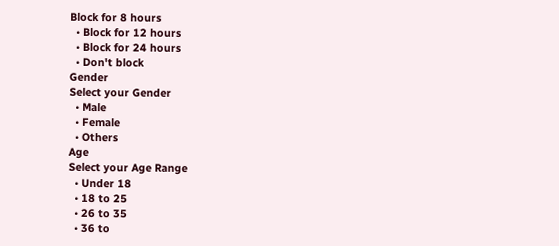Block for 8 hours
  • Block for 12 hours
  • Block for 24 hours
  • Don't block
Gender
Select your Gender
  • Male
  • Female
  • Others
Age
Select your Age Range
  • Under 18
  • 18 to 25
  • 26 to 35
  • 36 to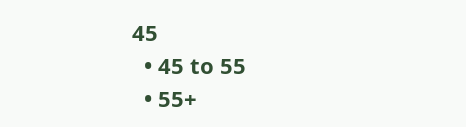45
  • 45 to 55
  • 55+